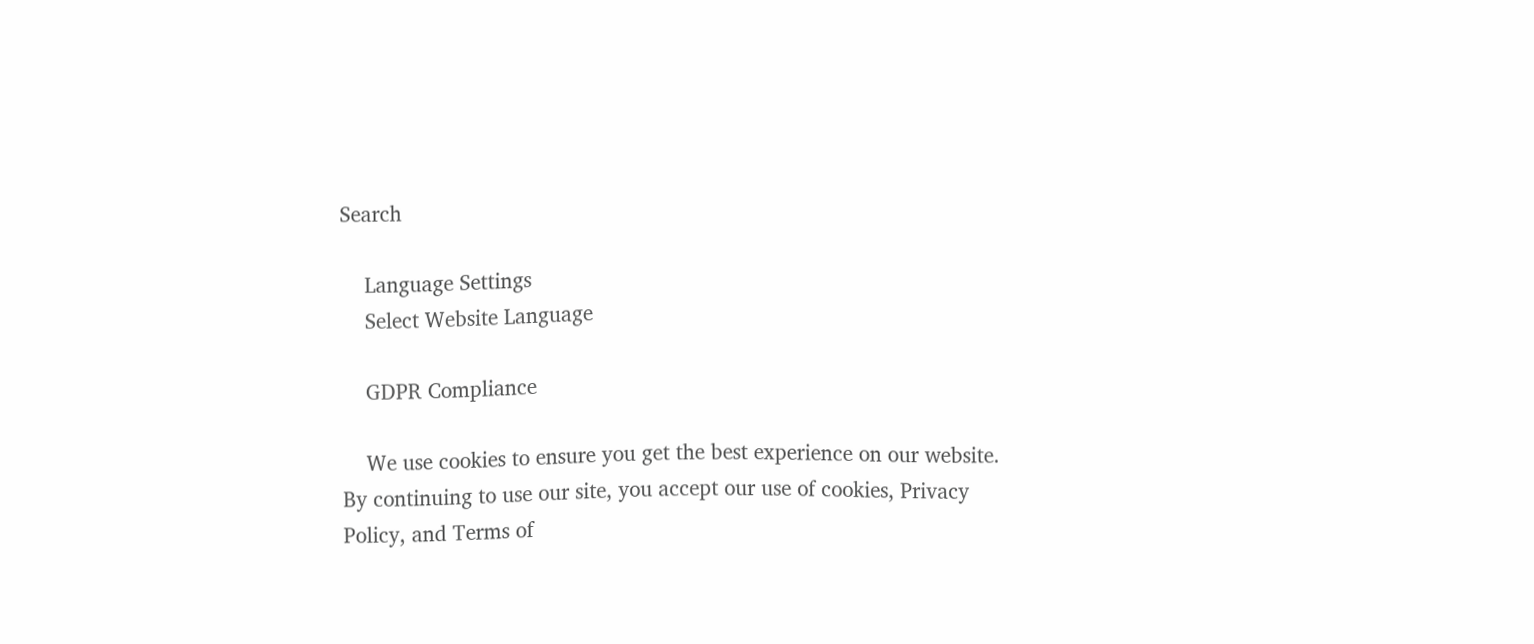Search

    Language Settings
    Select Website Language

    GDPR Compliance

    We use cookies to ensure you get the best experience on our website. By continuing to use our site, you accept our use of cookies, Privacy Policy, and Terms of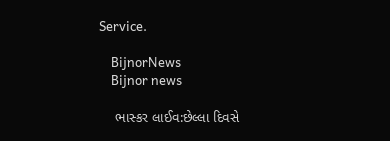Service.

    BijnorNews
    Bijnor news

    ભાસ્કર લાઈવ:છેલ્લા દિવસે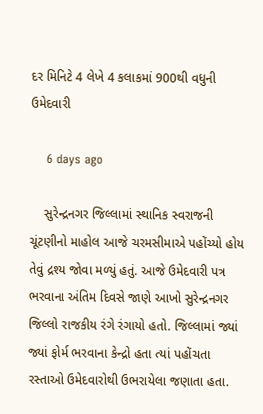દર મિનિટે 4 લેખે 4 કલાકમાં 900થી વધુની ઉમેદવારી

    6 days ago

    સુરેન્દ્રનગર જિલ્લામાં સ્થાનિક સ્વરાજની ચૂંટણીનો માહોલ આજે ચરમસીમાએ પહોંચ્યો હોય તેવું દ્રશ્ય જોવા મળ્યું હતું. આજે ઉમેદવારી પત્ર ભરવાના અંતિમ દિવસે જાણે આખો સુરેન્દ્રનગર જિલ્લો રાજકીય રંગે રંગાયો હતો. જિલ્લામાં જ્યાં જ્યાં ફોર્મ ભરવાના કેન્દ્રો હતા ત્યાં પહોંચતા રસ્તાઓ ઉમેદવારોથી ઉભરાયેલા જણાતા હતા.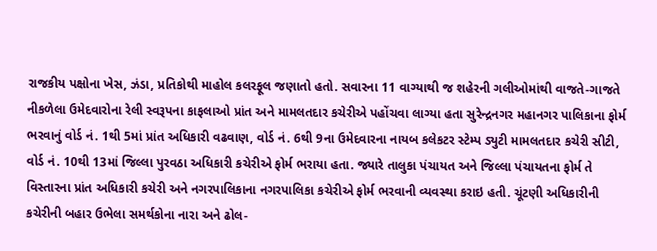રાજકીય પક્ષોના ખેસ, ઝંડા, પ્રતિકોથી માહોલ કલરફૂલ જણાતો હતો. સવારના 11 વાગ્યાથી જ શહેરની ગલીઓમાંથી વાજતે-ગાજતે નીકળેલા ઉમેદવારોના રેલી સ્વરૂપના કાફલાઓ પ્રાંત અને મામલતદાર કચેરીએ પહોંચવા લાગ્યા હતા સુરેન્દ્રનગર મહાનગર પાલિકાના ફોર્મ ભરવાનું વોર્ડ નં. 1થી 5માં પ્રાંત અધિકારી વઢવાણ, વોર્ડ નં. 6થી 9ના ઉમેદવારના નાયબ કલેકટર સ્ટેમ્પ ડ્યુટી મામલતદાર કચેરી સીટી, વોર્ડ નં. 10થી 13માં જિલ્લા પુરવઠા અધિકારી કચેરીએ ફોર્મ ભરાયા હતા. જ્યારે તાલુકા પંચાયત અને જિલ્લા પંચાયતના ફોર્મ તે વિસ્તારના પ્રાંત અધિકારી કચેરી અને નગરપાલિકાના નગરપાલિકા કચેરીએ ફોર્મ ભરવાની વ્યવસ્થા કરાઇ હતી. ચૂંટણી અધિકારીની કચેરીની બહાર ઉભેલા સમર્થકોના નારા અને ઢોલ-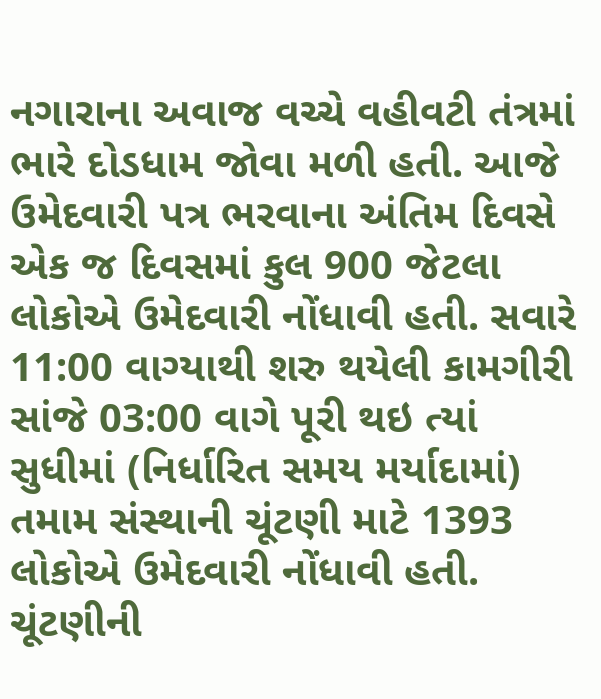નગારાના અવાજ વચ્ચે વહીવટી તંત્રમાં ભારે દોડધામ જોવા મળી હતી. આજે ઉમેદવારી પત્ર ભરવાના અંતિમ દિવસે એક જ દિવસમાં કુલ 900 જેટલા લોકોએ ઉમેદવારી નોંધાવી હતી. સવારે 11:00 વાગ્યાથી શરુ થયેલી કામગીરી સાંજે 03:00 વાગે પૂરી થઇ ત્યાં સુધીમાં (નિર્ધારિત સમય મર્યાદામાં) તમામ સંસ્થાની ચૂંટણી માટે 1393 લોકોએ ઉમેદવારી નોંધાવી હતી. ચૂંટણીની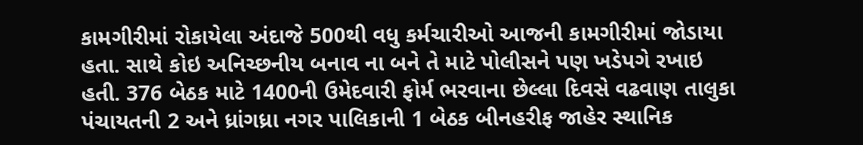કામગીરીમાં રોકાયેલા અંદાજે 500થી વધુ કર્મચારીઓ આજની કામગીરીમાં જોડાયા હતા. સાથે કોઇ અનિચ્છનીય બનાવ ના બને તે માટે પોલીસને પણ ખડેપગે રખાઇ હતી. 376 બેઠક માટે 1400ની ઉમેદવારી ફોર્મ ભરવાના છેલ્લા દિવસે વઢવાણ તાલુકા પંચાયતની 2 અને ધ્રાંગધ્રા નગર પાલિકાની 1 બેઠક બીનહરીફ જાહેર સ્થાનિક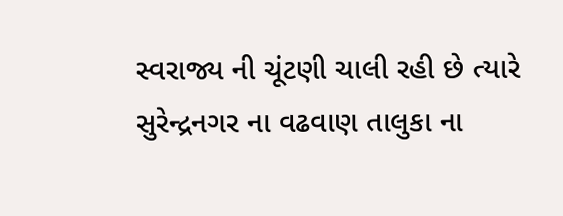સ્વરાજ્ય ની ચૂંટણી ચાલી રહી છે ત્યારે સુરેન્દ્રનગર ના વઢવાણ તાલુકા ના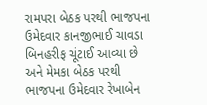રામપરા બેઠક પરથી ભાજપના ઉમેદવાર કાનજીભાઈ ચાવડા બિનહરીફ ચૂંટાઈ આવ્યા છે અને મેમકા બેઠક પરથી ભાજપના ઉમેદવાર રેખાબેન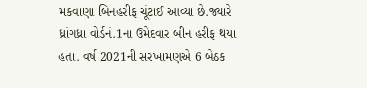મકવાણા બિનહરીફ ચૂંટાઈ આવ્યા છે.જ્યારે ધ્રાંગધ્રા વોર્ડનં.1ના ઉમેદવાર બીન હરીફ થયા હતા. વર્ષ 2021ની સરખામણએ 6 બેઠક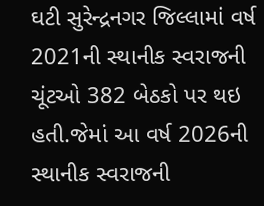ઘટી સુરેન્દ્રનગર જિલ્લામાં વર્ષ 2021ની સ્થાનીક સ્વરાજની ચૂંટઓ 382 બેઠકો પર થઇ હતી.જેમાં આ વર્ષ 2026ની સ્થાનીક સ્વરાજની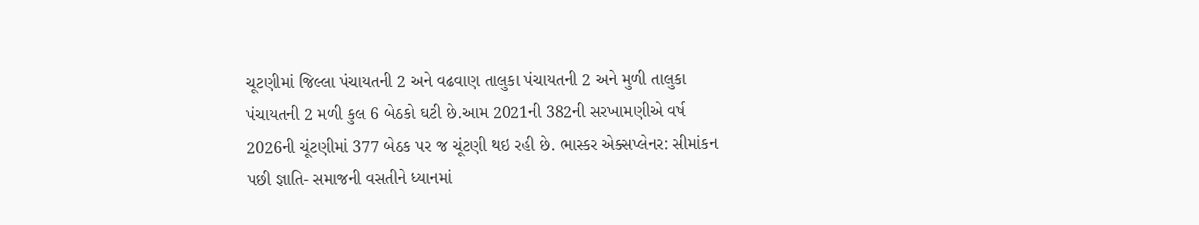ચૂટણીમાં જિલ્લા પંચાયતની 2 અને વઢવાણ તાલુકા પંચાયતની 2 અને મુળી તાલુકા પંચાયતની 2 મળી કુલ 6 બેઠકો ઘટી છે.આમ 2021ની 382ની સરખામણીએ વર્ષ 2026ની ચૂંટણીમાં 377 બેઠક પર જ ચૂંટણી થઇ રહી છે. ભાસ્કર એક્સપ્લેનર: સીમાંકન પછી જ્ઞાતિ- સમાજની વસતીને ધ્યાનમાં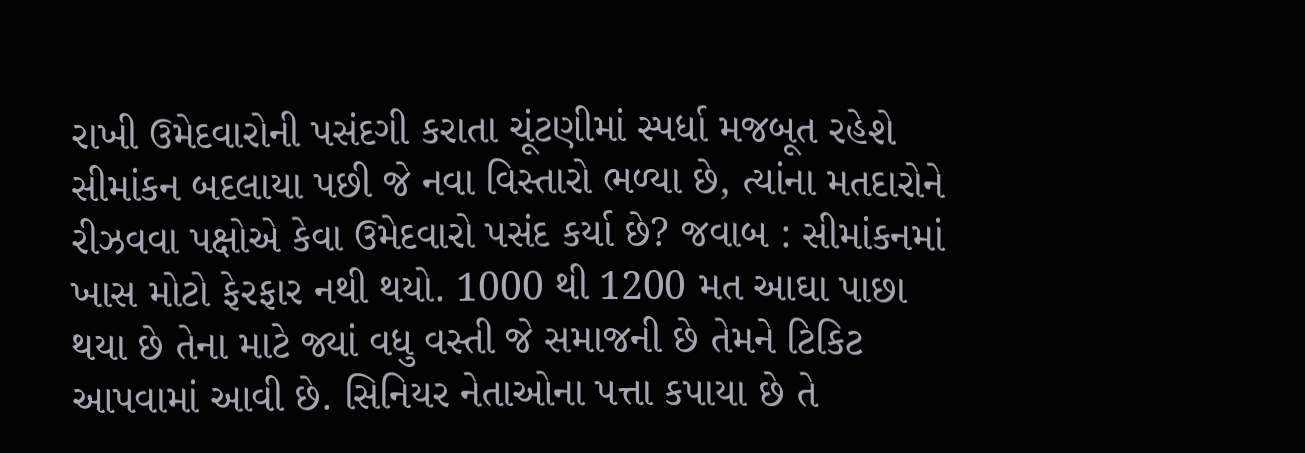રાખી ઉમેદવારોની પસંદગી કરાતા ચૂંટણીમાં સ્પર્ધા મજબૂત રહેશે સીમાંકન બદલાયા પછી જે નવા વિસ્તારો ભળ્યા છે, ત્યાંના મતદારોને રીઝવવા પક્ષોએ કેવા ઉમેદવારો પસંદ કર્યા છે? જવાબ : સીમાંકનમાં ખાસ મોટો ફેરફાર નથી થયો. 1000 થી 1200 મત આઘા પાછા થયા છે તેના માટે જ્યાં વધુ વસ્તી જે સમાજની છે તેમને ટિકિટ આપવામાં આવી છે. સિનિયર નેતાઓના પત્તા કપાયા છે તે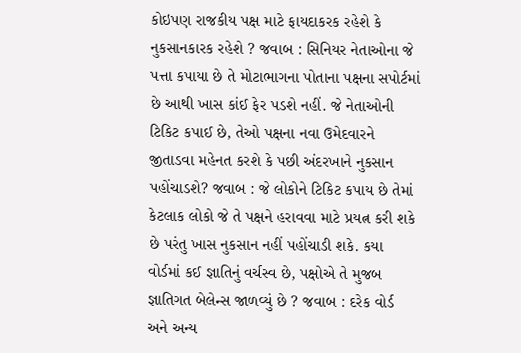કોઇપણ રાજકીય પક્ષ માટે ફાયદાકરક રહેશે કે નુકસાનકારક રહેશે ? જવાબ : સિનિયર નેતાઓના જે પત્તા કપાયા છે તે મોટાભાગના પોતાના પક્ષના સપોર્ટમાં છે આથી ખાસ કાંઈ ફેર પડશે નહીં. જે નેતાઓની ટિકિટ કપાઈ છે, તેઓ પક્ષના નવા ઉમેદવારને જીતાડવા મહેનત કરશે કે પછી અંદરખાને નુકસાન પહોંચાડશે? જવાબ : જે લોકોને ટિકિટ કપાય છે તેમાં કેટલાક લોકો જે તે પક્ષને હરાવવા માટે પ્રયત્ન કરી શકે છે પરંતુ ખાસ નુકસાન નહીં પહોંચાડી શકે. કયા વોર્ડમાં કઈ જ્ઞાતિનું વર્ચસ્વ છે, પક્ષોએ તે મુજબ જ્ઞાતિગત બેલેન્સ જાળવ્યું છે ? જવાબ : દરેક વોર્ડ અને અન્ય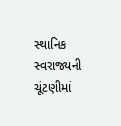સ્થાનિક સ્વરાજ્યની ચૂંટણીમાં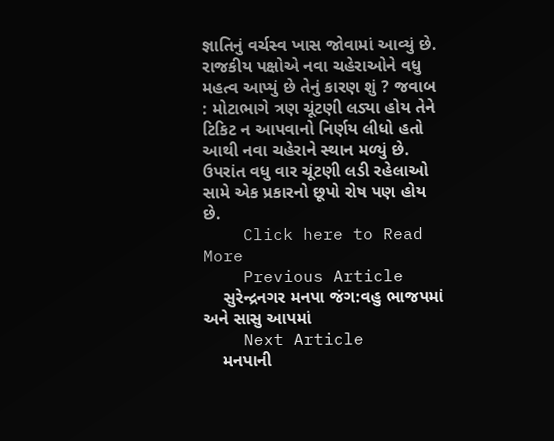જ્ઞાતિનું વર્ચસ્વ ખાસ જોવામાં આવ્યું છે. રાજકીય પક્ષોએ નવા ચહેરાઓને વધુ મહત્વ આપ્યું છે તેનું કારણ શું ? જવાબ : મોટાભાગે ત્રણ ચૂંટણી લડ્યા હોય તેને ટિકિટ ન આપવાનો નિર્ણય લીધો હતો આથી નવા ચહેરાને સ્થાન મળ્યું છે. ઉપરાંત વધુ વાર ચૂંટણી લડી રહેલાઓ સામે એક પ્રકારનો છૂપો રોષ પણ હોય છે.
    Click here to Read More
    Previous Article
    સુરેન્દ્રનગર મનપા જંગ:વહુ ભાજપમાં અને સાસુ આપમાં
    Next Article
    મનપાની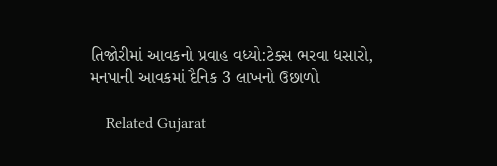તિજોરીમાં આવકનો પ્રવાહ વધ્યો:ટેક્સ ભરવા ધસારો, મનપાની આવકમાં દૈનિક 3 લાખનો ઉછાળો

    Related Gujarat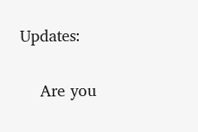Updates:

    Are you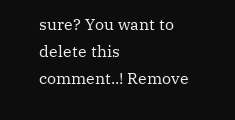sure? You want to delete this comment..! Remove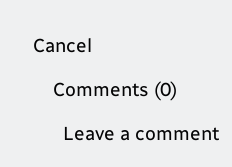Cancel

    Comments (0)

      Leave a comment